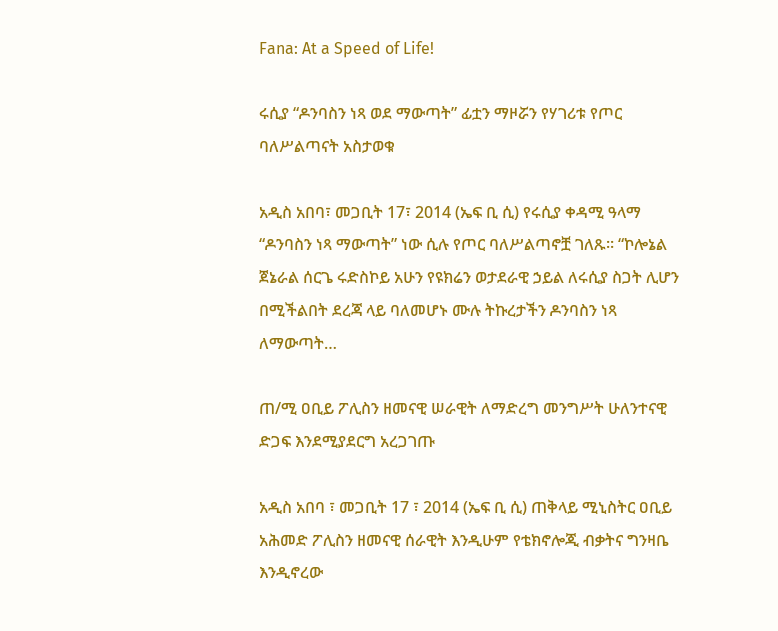Fana: At a Speed of Life!

ሩሲያ “ዶንባስን ነጻ ወደ ማውጣት” ፊቷን ማዞሯን የሃገሪቱ የጦር ባለሥልጣናት አስታወቁ

አዲስ አበባ፣ መጋቢት 17፣ 2014 (ኤፍ ቢ ሲ) የሩሲያ ቀዳሚ ዓላማ “ዶንባስን ነጻ ማውጣት” ነው ሲሉ የጦር ባለሥልጣኖቿ ገለጹ፡፡ “ኮሎኔል ጀኔራል ሰርጌ ሩድስኮይ አሁን የዩክሬን ወታደራዊ ኃይል ለሩሲያ ስጋት ሊሆን በሚችልበት ደረጃ ላይ ባለመሆኑ ሙሉ ትኩረታችን ዶንባስን ነጻ ለማውጣት…

ጠ/ሚ ዐቢይ ፖሊስን ዘመናዊ ሠራዊት ለማድረግ መንግሥት ሁለንተናዊ ድጋፍ እንደሚያደርግ አረጋገጡ

አዲስ አበባ ፣ መጋቢት 17 ፣ 2014 (ኤፍ ቢ ሲ) ጠቅላይ ሚኒስትር ዐቢይ አሕመድ ፖሊስን ዘመናዊ ሰራዊት እንዲሁም የቴክኖሎጂ ብቃትና ግንዛቤ እንዲኖረው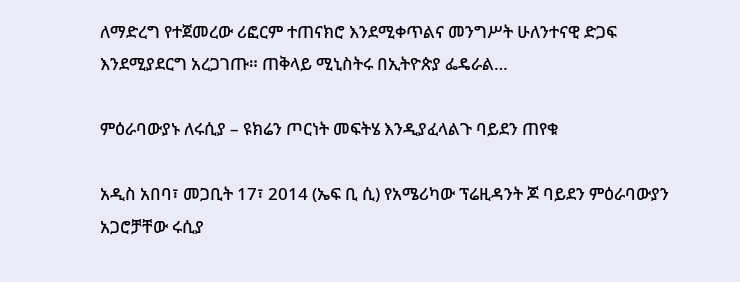ለማድረግ የተጀመረው ሪፎርም ተጠናክሮ እንደሚቀጥልና መንግሥት ሁለንተናዊ ድጋፍ እንደሚያደርግ አረጋገጡ። ጠቅላይ ሚኒስትሩ በኢትዮጵያ ፌዴራል…

ምዕራባውያኑ ለሩሲያ – ዩክሬን ጦርነት መፍትሄ እንዲያፈላልጉ ባይደን ጠየቁ

አዲስ አበባ፣ መጋቢት 17፣ 2014 (ኤፍ ቢ ሲ) የአሜሪካው ፕሬዚዳንት ጆ ባይደን ምዕራባውያን አጋሮቻቸው ሩሲያ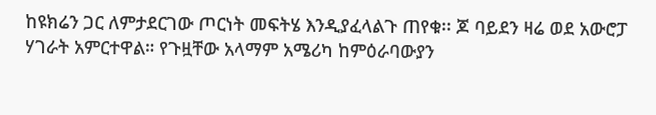ከዩክሬን ጋር ለምታደርገው ጦርነት መፍትሄ እንዲያፈላልጉ ጠየቁ፡፡ ጆ ባይደን ዛሬ ወደ አውሮፓ ሃገራት አምርተዋል። የጉዟቸው አላማም አሜሪካ ከምዕራባውያን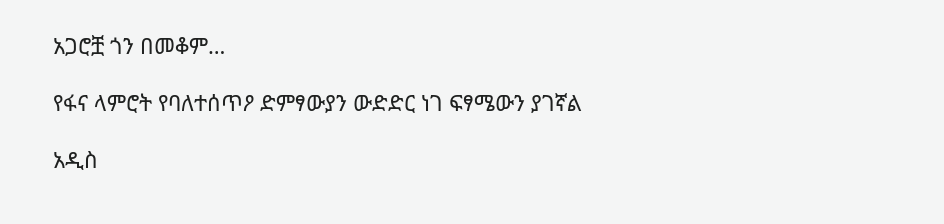አጋሮቿ ጎን በመቆም…

የፋና ላምሮት የባለተሰጥዖ ድምፃውያን ውድድር ነገ ፍፃሜውን ያገኛል

አዲስ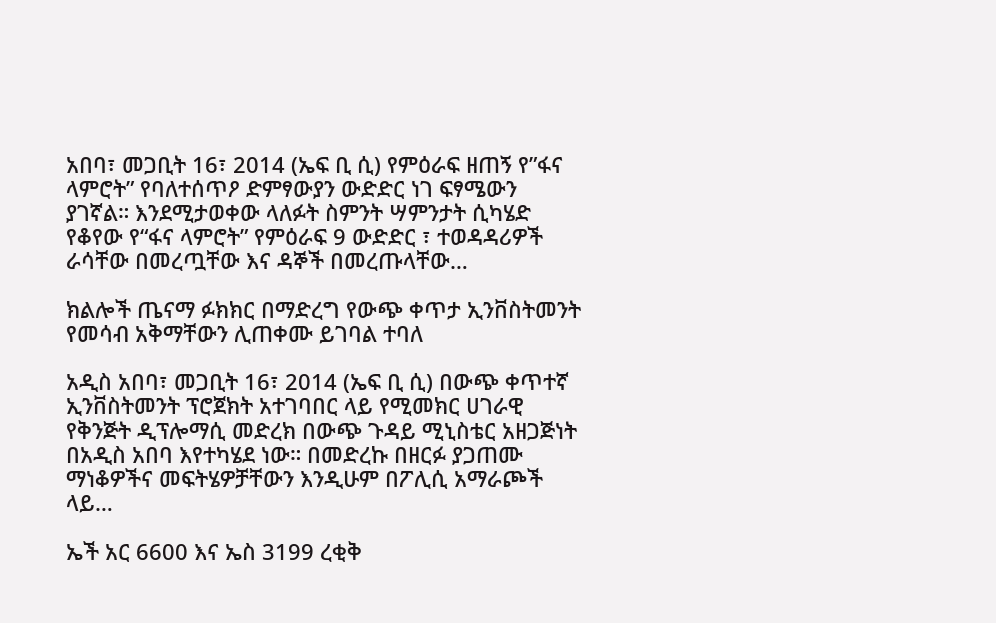አበባ፣ መጋቢት 16፣ 2014 (ኤፍ ቢ ሲ) የምዕራፍ ዘጠኝ የ”ፋና ላምሮት” የባለተሰጥዖ ድምፃውያን ውድድር ነገ ፍፃሜውን ያገኛል። እንደሚታወቀው ላለፉት ስምንት ሣምንታት ሲካሄድ የቆየው የ“ፋና ላምሮት” የምዕራፍ 9 ውድድር ፣ ተወዳዳሪዎች ራሳቸው በመረጧቸው እና ዳኞች በመረጡላቸው…

ክልሎች ጤናማ ፉክክር በማድረግ የውጭ ቀጥታ ኢንቨስትመንት የመሳብ አቅማቸውን ሊጠቀሙ ይገባል ተባለ

አዲስ አበባ፣ መጋቢት 16፣ 2014 (ኤፍ ቢ ሲ) በውጭ ቀጥተኛ ኢንቨስትመንት ፕሮጀክት አተገባበር ላይ የሚመክር ሀገራዊ የቅንጅት ዲፕሎማሲ መድረክ በውጭ ጉዳይ ሚኒስቴር አዘጋጅነት በአዲስ አበባ እየተካሄደ ነው። በመድረኩ በዘርፉ ያጋጠሙ ማነቆዎችና መፍትሄዎቻቸውን እንዲሁም በፖሊሲ አማራጮች ላይ…

ኤች አር 6600 እና ኤስ 3199 ረቂቅ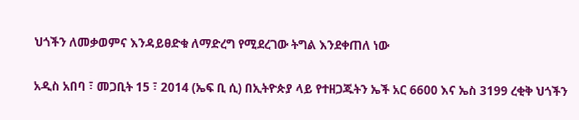ህጎችን ለመቃወምና እንዳይፀድቁ ለማድረግ የሚደረገው ትግል እንደቀጠለ ነው

አዲስ አበባ ፣ መጋቢት 15 ፣ 2014 (ኤፍ ቢ ሲ) በኢትዮጵያ ላይ የተዘጋጁትን ኤች አር 6600 እና ኤስ 3199 ረቂቅ ህጎችን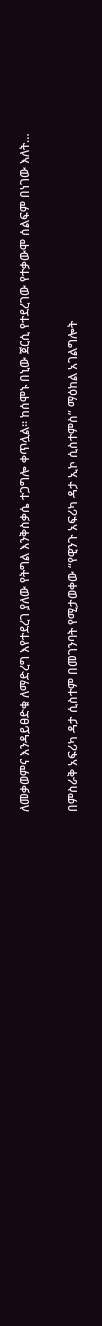ለመቃወምና እንዳይፀድቁ ለማድረግ እየተደረገ ያለው የትግል እንቅስቃሴ ተጋግሎ ቀጥሏል። ከሰሞኑ በኒው ጀርሲ የተደረገው የተቃውሞ ሰልፍም በነገው እለት…

በምስራቅ አፍሪካ ዳታ ሲስተም በመገንባት የሚታወቀው “የዊንጉ አፍሪካ ዳታ ኢኮ ሲስተምስ” ማዕከል አገልግሎት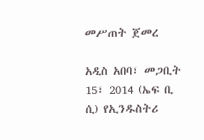መሥጠት ጀመረ

አዲስ አበባ፣ መጋቢት 15፣ 2014 (ኤፍ ቢ ሲ) የኢንዱስትሪ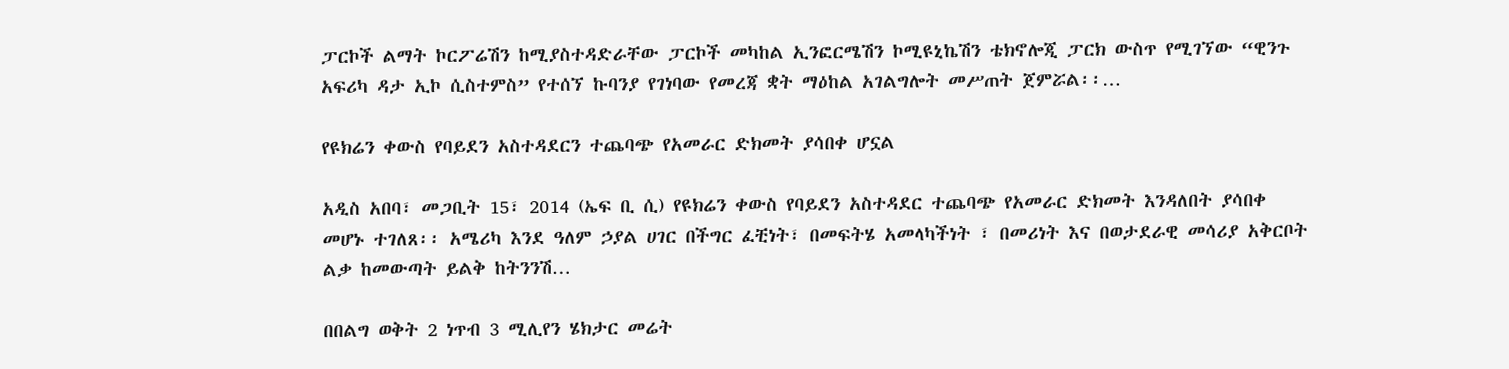ፓርኮች ልማት ኮርፖሬሽን ከሚያስተዳድራቸው ፓርኮች መካከል ኢንፎርሜሽን ኮሚዩኒኬሽን ቴክኖሎጂ ፓርክ ውስጥ የሚገኘው “ዊንጉ አፍሪካ ዳታ ኢኮ ሲስተምስ” የተሰኘ ኩባንያ የገነባው የመረጃ ቋት ማዕከል አገልግሎት መሥጠት ጀምሯል፡፡…

የዩክሬን ቀውስ የባይደን አስተዳደርን ተጨባጭ የአመራር ድክመት ያሳበቀ ሆኗል

አዲስ አበባ፣ መጋቢት 15፣ 2014 (ኤፍ ቢ ሲ) የዩክሬን ቀውስ የባይደን አስተዳደር ተጨባጭ የአመራር ድክመት እንዳለበት ያሳበቀ መሆኑ ተገለጸ፡፡ አሜሪካ እንደ ዓለም ኃያል ሀገር በችግር ፈቺነት፣ በመፍትሄ አመላካችነት ፣ በመሪነት እና በወታደራዊ መሳሪያ አቅርቦት ልቃ ከመውጣት ይልቅ ከትንንሽ…

በበልግ ወቅት 2 ነጥብ 3 ሚሊየን ሄክታር መሬት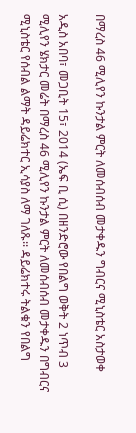በማረስ 46 ሚሊየን ኩንታል ምርት ለመሰብሰብ መታቀዱን ግብርና ሚኒስቴር አስታወቀ

አዲስ አበባ፣ መጋቢት 15፣ 2014 (ኤፍ ቢ ሲ) በዘንድሮው የበልግ ወቅት 2 ነጥብ 3 ሚሊየን ሄክታር መሬት በማረስ 46 ሚሊየን ኩንታል ምርት ለመሰብሰብ መታቀዱን በግብርና ሚኒስቴር የሰብል ልማት ዳይሬክተር ኢሳያስ ለማ ገለጹ፡፡ ዳይሬክተሩ ትልቁን የበልግ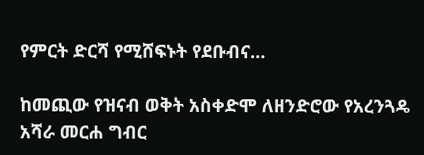የምርት ድርሻ የሚሸፍኑት የደቡብና…

ከመጪው የዝናብ ወቅት አስቀድሞ ለዘንድሮው የአረንጓዴ አሻራ መርሐ ግብር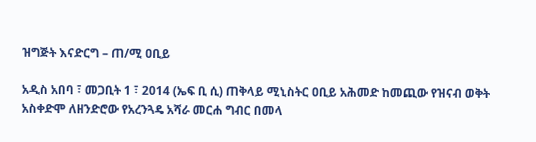ዝግጅት እናድርግ – ጠ/ሚ ዐቢይ

አዲስ አበባ ፣ መጋቢት 1 ፣ 2014 (ኤፍ ቢ ሲ) ጠቅላይ ሚኒስትር ዐቢይ አሕመድ ከመጪው የዝናብ ወቅት አስቀድሞ ለዘንድሮው የአረንጓዴ አሻራ መርሐ ግብር በመላ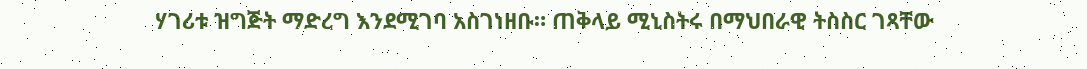ሃገሪቱ ዝግጅት ማድረግ እንደሚገባ አስገነዘቡ። ጠቅላይ ሚኒስትሩ በማህበራዊ ትስስር ገጻቸው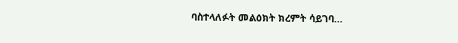ባስተላለፉት መልዕክት ክረምት ሳይገባ…